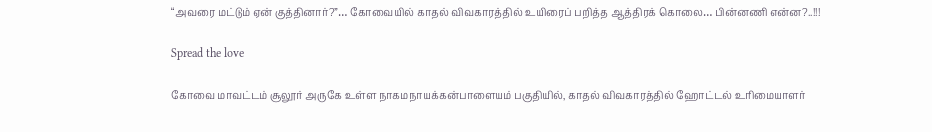“அவரை மட்டும் ஏன் குத்தினார்?”… கோவையில் காதல் விவகாரத்தில் உயிரைப் பறித்த ஆத்திரக் கொலை… பின்னணி என்ன?..!!!

Spread the love

கோவை மாவட்டம் சூலூர் அருகே உள்ள நாகமநாயக்கன்பாளையம் பகுதியில், காதல் விவகாரத்தில் ஹோட்டல் உரிமையாளர்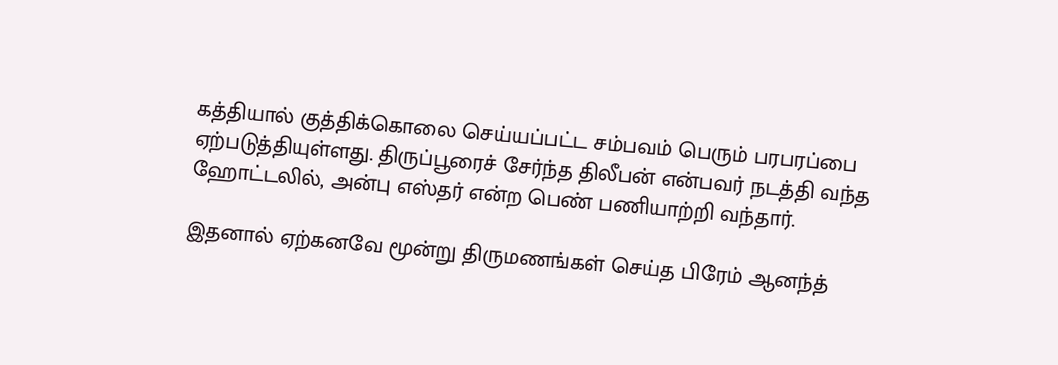கத்தியால் குத்திக்கொலை செய்யப்பட்ட சம்பவம் பெரும் பரபரப்பை ஏற்படுத்தியுள்ளது. திருப்பூரைச் சேர்ந்த திலீபன் என்பவர் நடத்தி வந்த ஹோட்டலில், அன்பு எஸ்தர் என்ற பெண் பணியாற்றி வந்தார்.

இதனால் ஏற்கனவே மூன்று திருமணங்கள் செய்த பிரேம் ஆனந்த்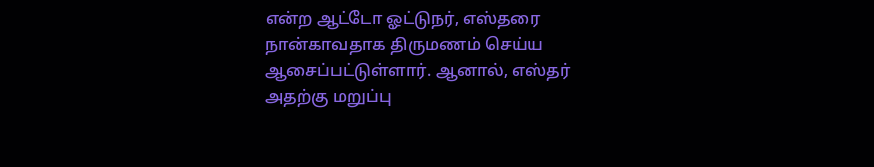என்ற ஆட்டோ ஓட்டுநர், எஸ்தரை நான்காவதாக திருமணம் செய்ய ஆசைப்பட்டுள்ளார். ஆனால், எஸ்தர் அதற்கு மறுப்பு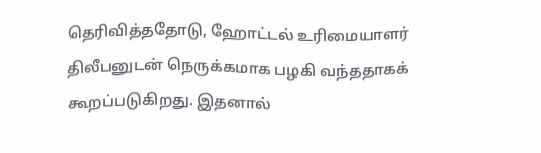தெரிவித்ததோடு, ஹோட்டல் உரிமையாளர் திலீபனுடன் நெருக்கமாக பழகி வந்ததாகக் கூறப்படுகிறது. இதனால்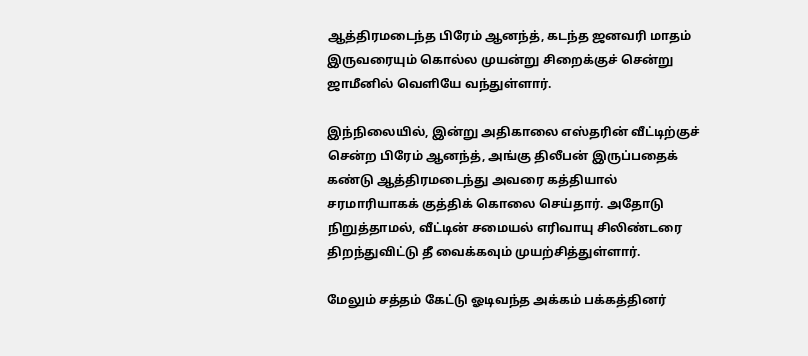ஆத்திரமடைந்த பிரேம் ஆனந்த், கடந்த ஜனவரி மாதம் இருவரையும் கொல்ல முயன்று சிறைக்குச் சென்று ஜாமீனில் வெளியே வந்துள்ளார்.

இந்நிலையில், இன்று அதிகாலை எஸ்தரின் வீட்டிற்குச் சென்ற பிரேம் ஆனந்த், அங்கு திலீபன் இருப்பதைக் கண்டு ஆத்திரமடைந்து அவரை கத்தியால் சரமாரியாகக் குத்திக் கொலை செய்தார். அதோடு நிறுத்தாமல், வீட்டின் சமையல் எரிவாயு சிலிண்டரை திறந்துவிட்டு தீ வைக்கவும் முயற்சித்துள்ளார்.

மேலும் சத்தம் கேட்டு ஓடிவந்த அக்கம் பக்கத்தினர்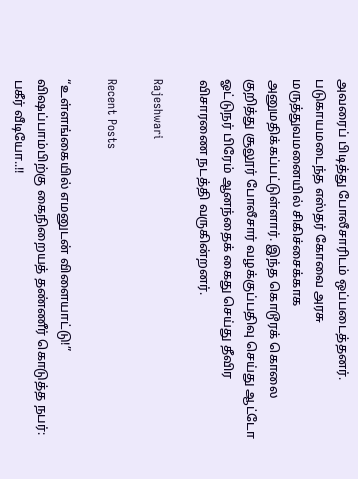அவரைப் பிடித்து போலீசாரிடம் ஒப்படைத்தனர். படுகாயமடைந்த எஸ்தர் கோவை அரசு மருத்துவமனையில் சிகிச்சைக்காக அனுமதிக்கப்பட்டுள்ளார். இந்த கொடூரக் கொலை குறித்து சூலூர் போலீசார் வழக்குப்பதிவு செய்து ஆட்டோ ஓட்டுநர் பிரேம் ஆனந்தைக் கைது செய்து தீவிர விசாரணை நடத்தி வருகின்றனர்.

Rajeshwari

Recent Posts

“உள்ளங்கையில் எமனுடன் விளையாட்டு!” விஷப்பாம்பிற்கு கைநிறையத் தண்ணீர் கொடுத்த நபர்: பகீர் வீடியோ..!!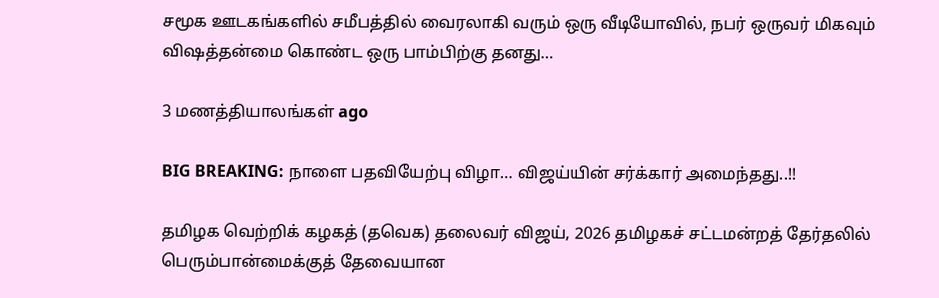சமூக ஊடகங்களில் சமீபத்தில் வைரலாகி வரும் ஒரு வீடியோவில், நபர் ஒருவர் மிகவும் விஷத்தன்மை கொண்ட ஒரு பாம்பிற்கு தனது…

3 மணத்தியாலங்கள் ago

BIG BREAKING: நாளை பதவியேற்பு விழா… விஜய்யின் சர்க்கார் அமைந்தது..!!

தமிழக வெற்றிக் கழகத் (தவெக) தலைவர் விஜய், 2026 தமிழகச் சட்டமன்றத் தேர்தலில் பெரும்பான்மைக்குத் தேவையான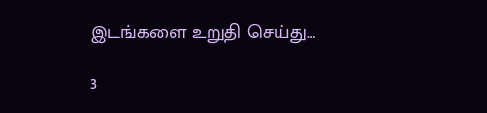இடங்களை உறுதி செய்து…

3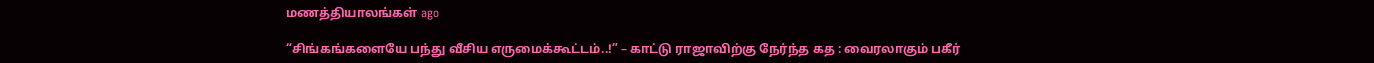மணத்தியாலங்கள் ago

“சிங்கங்களையே பந்து வீசிய எருமைக்கூட்டம்..!” – காட்டு ராஜாவிற்கு நேர்ந்த கத : வைரலாகும் பகீர்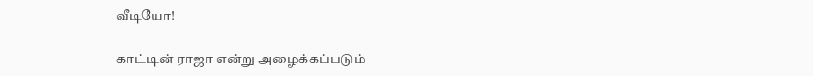வீடியோ!

காட்டின் ராஜா என்று அழைக்கப்படும்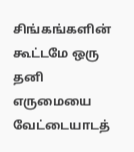சிங்கங்களின் கூட்டமே ஒரு தனி எருமையை வேட்டையாடத்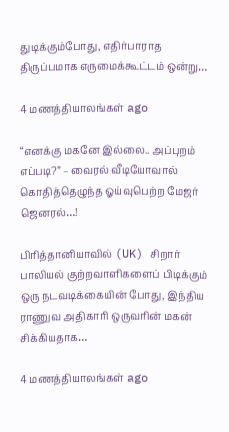துடிக்கும்போது, எதிர்பாராத திருப்பமாக எருமைக்கூட்டம் ஒன்று…

4 மணத்தியாலங்கள் ago

“எனக்கு மகனே இல்லை.. அப்புறம் எப்படி?” – வைரல் வீடியோவால் கொதித்தெழுந்த ஓய்வுபெற்ற மேஜர் ஜெனரல்…!

பிரித்தானியாவில் (UK) சிறார் பாலியல் குற்றவாளிகளைப் பிடிக்கும் ஒரு நடவடிக்கையின் போது, இந்திய ராணுவ அதிகாரி ஒருவரின் மகன் சிக்கியதாக…

4 மணத்தியாலங்கள் ago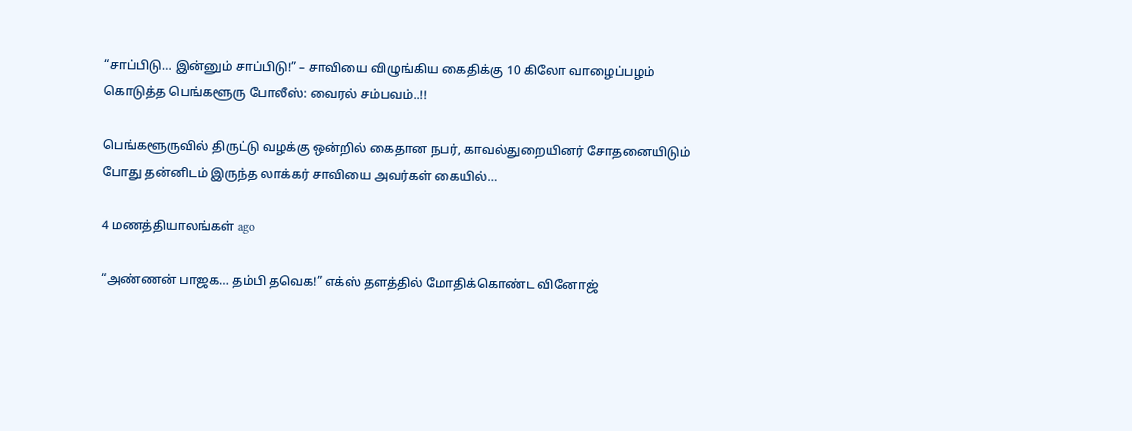“சாப்பிடு… இன்னும் சாப்பிடு!” – சாவியை விழுங்கிய கைதிக்கு 10 கிலோ வாழைப்பழம் கொடுத்த பெங்களூரு போலீஸ்: வைரல் சம்பவம்..!!

பெங்களூருவில் திருட்டு வழக்கு ஒன்றில் கைதான நபர், காவல்துறையினர் சோதனையிடும் போது தன்னிடம் இருந்த லாக்கர் சாவியை அவர்கள் கையில்…

4 மணத்தியாலங்கள் ago

“அண்ணன் பாஜக… தம்பி தவெக!” எக்ஸ் தளத்தில் மோதிக்கொண்ட வினோஜ்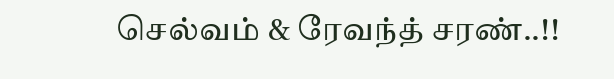செல்வம் & ரேவந்த் சரண்..!!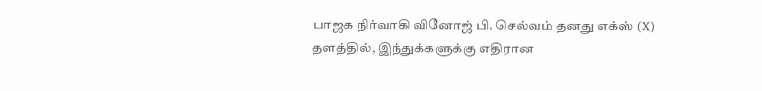பாஜக நிர்வாகி வினோஜ் பி. செல்வம் தனது எக்ஸ் (X) தளத்தில், இந்துக்களுக்கு எதிரான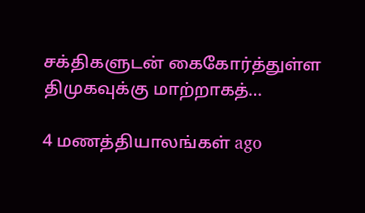சக்திகளுடன் கைகோர்த்துள்ள திமுகவுக்கு மாற்றாகத்…

4 மணத்தியாலங்கள் ago